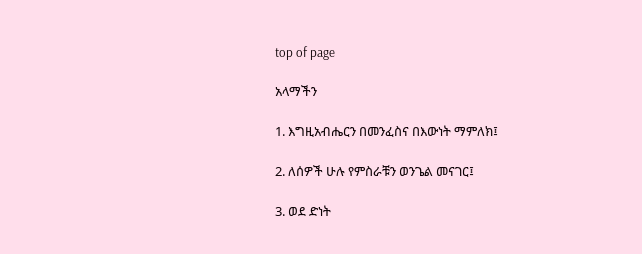top of page

አላማችን

1. እግዚአብሔርን በመንፈስና በእውነት ማምለክ፤

2. ለሰዎች ሁሉ የምስራቹን ወንጌል መናገር፤

3. ወደ ድነት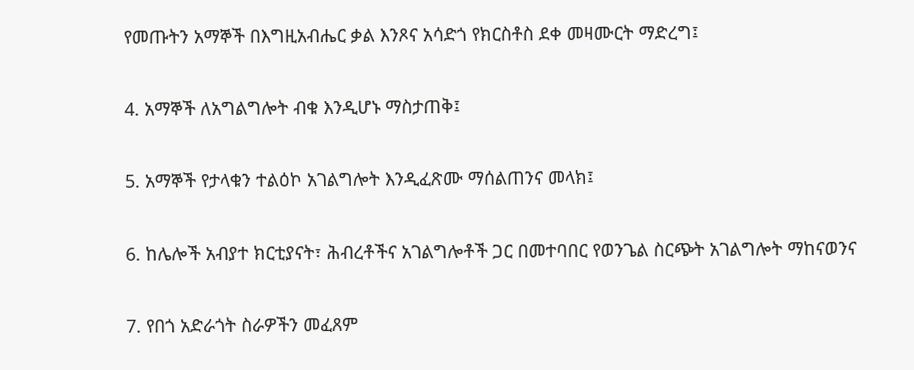የመጡትን አማኞች በእግዚአብሔር ቃል እንጾና አሳድጎ የክርስቶስ ደቀ መዛሙርት ማድረግ፤

4. አማኞች ለአግልግሎት ብቁ እንዲሆኑ ማስታጠቅ፤

5. አማኞች የታላቁን ተልዕኮ አገልግሎት እንዲፈጽሙ ማሰልጠንና መላክ፤

6. ከሌሎች አብያተ ክርቲያናት፣ ሕብረቶችና አገልግሎቶች ጋር በመተባበር የወንጌል ስርጭት አገልግሎት ማከናወንና

7. የበጎ አድራጎት ስራዎችን መፈጸም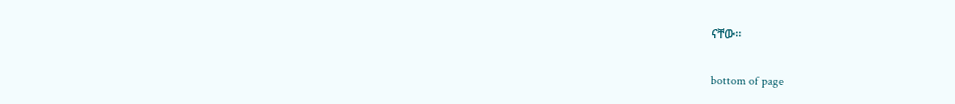ናቸው።

bottom of page